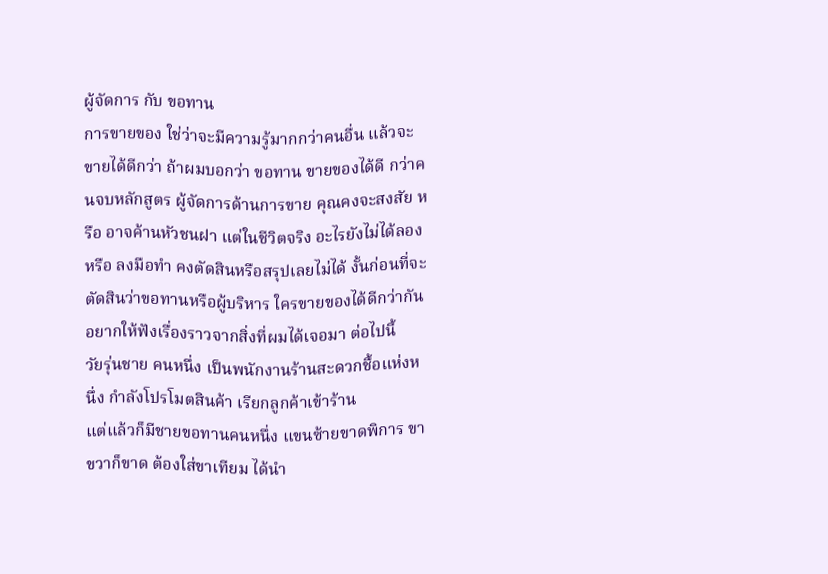ผู้จัดการ กับ ขอทาน
การขายของ ใช่ว่าจะมีความรู้มากกว่าคนอื่น แล้วจะขายได้ดีกว่า ถ้าผมบอกว่า ขอทาน ขายของได้ดี กว่าคนจบหลักสูตร ผู้จัดการด้านการขาย คุณคงจะสงสัย หรือ อาจค้านหัวชนฝา แต่ในชีวิตจริง อะไรยังไม่ได้ลอง หรือ ลงมือทำ คงตัดสินหรือสรุปเลยไม่ได้ งั้นก่อนที่จะตัดสินว่าขอทานหรือผู้บริหาร ใครขายของได้ดีกว่ากัน อยากให้ฟังเรื่องราวจากสิ่งที่ผมได้เจอมา ต่อไปนี้
วัยรุ่นชาย คนหนึ่ง เป็นพนักงานร้านสะดวกชื้อแห่งหนึ่ง กำลังโปรโมตสินค้า เรียกลูกค้าเข้าร้าน
แต่แล้วก็มีชายขอทานคนหนึ่ง แขนซ้ายขาดพิการ ขาขวาก็ขาด ต้องใส่ขาเทียม ได้นำ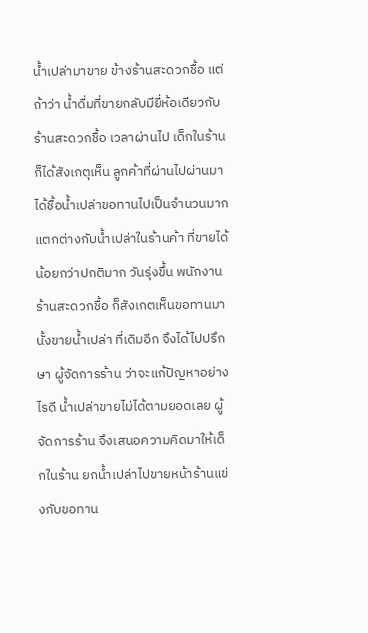น้ำเปล่ามาขาย ข้างร้านสะดวกชื้อ แต่ถ้าว่า น้ำดื่มที่ขายกลับมียี่ห้อเดียวกับร้านสะดวกชื้อ เวลาผ่านไป เด็กในร้านก็ได้สังเกตุเห็น ลูกค้าที่ผ่านไปผ่านมา ได้ชื้อน้ำเปล่าขอทานไปเป็นจำนวนมาก แตกต่างกับน้ำเปล่าในร้านค้า ที่ขายได้น้อยกว่าปกติมาก วันรุ่งขึ้น พนักงานร้านสะดวกชื้อ ก็สังเกตเห็นขอทานมานั้งขายน้ำเปล่า ที่เดิมอีก จึงได้ไปปรึกษา ผู้จัดการร้าน ว่าจะแก้ปัญหาอย่างไรดี น้ำเปล่าขายไม่ได้ตามยอดเลย ผู้จัดการร้าน จึงเสนอความคิดมาให้เด็กในร้าน ยกน้ำเปล่าไปขายหน้าร้านแข่งกับขอทาน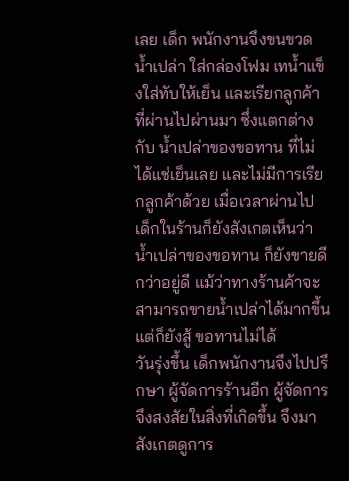เลย เด็ก พนักงานจึงขนขวดน้ำเปล่า ใส่กล่องโฟม เทน้ำแข็งใส่ทับให้เย็น และเรียกลูกค้า ที่ผ่านไปผ่านมา ซึ่งแตกต่างกับ น้ำเปล่าของขอทาน ที่ไม่ได้แช่เย็นเลย และไม่มีการเรียกลูกค้าด้วย เมื่อเวลาผ่านไป เด็กในร้านก็ยังสังเกตเห็นว่า น้ำเปล่าของขอทาน ก็ยังขายดีกว่าอยู่ดี แม้ว่าทางร้านค้าจะสามารถขายน้ำเปล่าได้มากขึ้น แต่ก็ยังสู้ ขอทานไม่ได้
วันรุ่งขึ้น เด็กพนักงานจึงไปปรึกษา ผู้จัดการร้านอีก ผู้จัดการจึงสงสัยในสิ่งที่เกิดขึ้น จึงมาสังเกตดูการ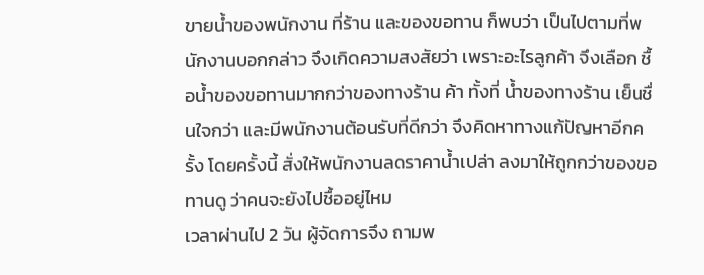ขายน้ำของพนักงาน ที่ร้าน และของขอทาน ก็พบว่า เป็นไปตามที่พนักงานบอกกล่าว จึงเกิดความสงสัยว่า เพราะอะไรลูกค้า จึงเลือก ชื้อน้ำของขอทานมากกว่าของทางร้าน ค้า ทั้งที่ น้ำของทางร้าน เย็นชื่นใจกว่า และมีพนักงานต้อนรับที่ดีกว่า จึงคิดหาทางแก้ปัญหาอีกครั้ง โดยครั้งนี้ สั่งให้พนักงานลดราคาน้ำเปล่า ลงมาให้ถูกกว่าของขอทานดู ว่าคนจะยังไปชื้ออยู่ไหม
เวลาผ่านไป 2 วัน ผู้จัดการจึง ถามพ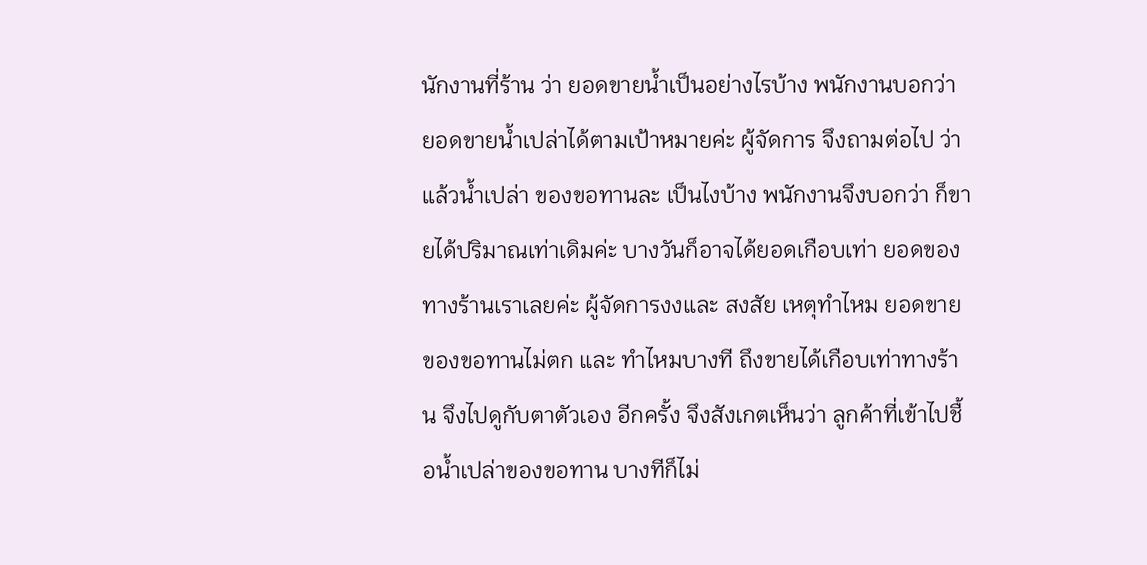นักงานที่ร้าน ว่า ยอดขายน้ำเป็นอย่างไรบ้าง พนักงานบอกว่า ยอดขายน้ำเปล่าได้ตามเป้าหมายค่ะ ผู้จัดการ จึงถามต่อไป ว่าแล้วน้ำเปล่า ของขอทานละ เป็นไงบ้าง พนักงานจึงบอกว่า ก็ขายได้ปริมาณเท่าเดิมค่ะ บางวันก็อาจได้ยอดเกือบเท่า ยอดของทางร้านเราเลยค่ะ ผู้จัดการงงและ สงสัย เหตุทำไหม ยอดขายของขอทานไม่ตก และ ทำไหมบางที ถึงขายได้เกือบเท่าทางร้าน จึงไปดูกับตาตัวเอง อีกครั้ง จึงสังเกตเห็นว่า ลูกค้าที่เข้าไปชื้อน้ำเปล่าของขอทาน บางทีก็ไม่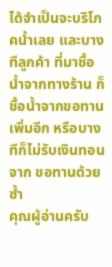ได้จำเป็นจะบริโภคน้ำเลย และบางทีลูกค้า ที่มาชื้อน้ำจากทางร้าน ก็ชื้อน้ำจากขอทานเพิ่มอีก หรือบางทีก็ไม่รับเงินทอนจาก ขอทานด้วยซ้ำ
คุณผู้อ่านครับ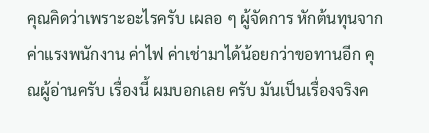คุณคิดว่าเพราะอะไรครับ เผลอ ๆ ผู้จัดการ หักต้นทุนจากค่าแรงพนักงาน ค่าไฟ ค่าเช่ามาได้น้อยกว่าขอทานอีก คุณผู้อ่านครับ เรื่องนี้ ผมบอกเลย ครับ มันเป็นเรื่องจริงค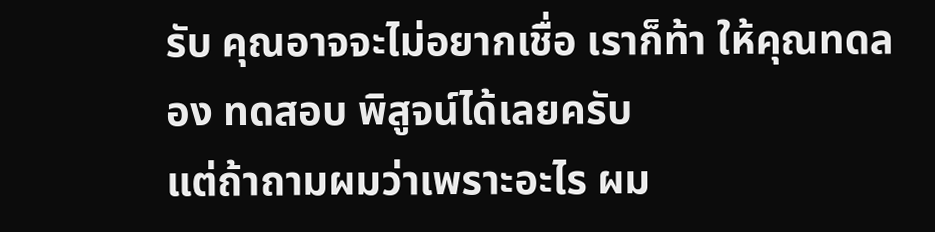รับ คุณอาจจะไม่อยากเชื่อ เราก็ท้า ให้คุณทดลอง ทดสอบ พิสูจน์ได้เลยครับ
แต่ถ้าถามผมว่าเพราะอะไร ผม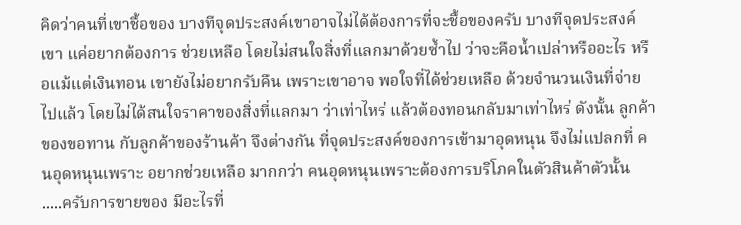คิดว่าคนที่เขาชื้อของ บางทีจุดประสงค์เขาอาจไม่ได้ต้องการที่จะชื้อของครับ บางทีจุดประสงค์เขา แค่อยากต้องการ ช่วยเหลือ โดยไม่สนใจสิ่งที่แลกมาด้วยซ้ำไป ว่าจะคือน้ำเปล่าหรืออะไร หรือแม้แต่เงินทอน เขายังไม่อยากรับคืน เพราะเขาอาจ พอใจที่ได้ช่วยเหลือ ด้วยจำนวนเงินที่จ่ายไปแล้ว โดยไม่ได้สนใจราคาของสิ่งที่แลกมา ว่าเท่าไหร่ แล้วต้องทอนกลับมาเท่าไหร่ ดังนั้น ลูกค้าของขอทาน กับลูกค้าของร้านค้า จึงต่างกัน ที่จุดประสงค์ของการเข้ามาอุดหนุน จึงไม่แปลกที่ คนอุดหนุนเพราะ อยากช่วยเหลือ มากกว่า คนอุดหนุนเพราะต้องการบริโภคในตัวสินค้าตัวนั้น
.....ครับการขายของ มีอะไรที่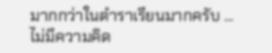มากกว่าในตำราเรียนมากครับ ...
ไม่มีความคิด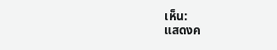เห็น:
แสดงค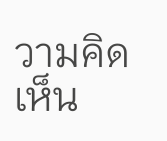วามคิดเห็น